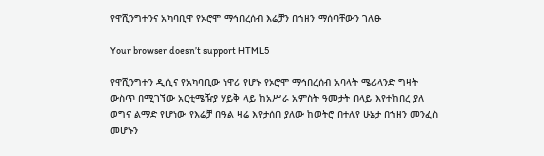የዋሺንግተንና አካባቢዋ የኦሮሞ ማኅበረሰብ እሬቻን በኀዘን ማሰባቸውን ገለፁ

Your browser doesn’t support HTML5

የዋሺንግተን ዲሲና የአካባቢው ነዋሪ የሆኑ የኦሮሞ ማኅበረሰብ አባላት ሜሪላንድ ግዛት ውስጥ በሚገኘው አርቲሜዥያ ሃይቅ ላይ ከአሥራ አምስት ዓመታት በላይ እየተከበረ ያለ ወግና ልማድ የሆነው የእሬቻ በዓል ዛሬ እየታሰበ ያለው ከወትሮ በተለየ ሁኔታ በኀዘን መንፈስ መሆኑን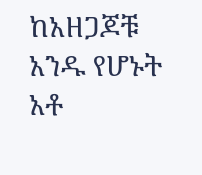ከአዘጋጆቹ አንዱ የሆኑት አቶ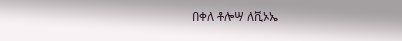በቀለ ቶሎሣ ለቪኦኤ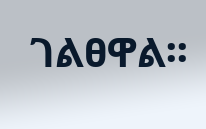ገልፀዋል፡፡